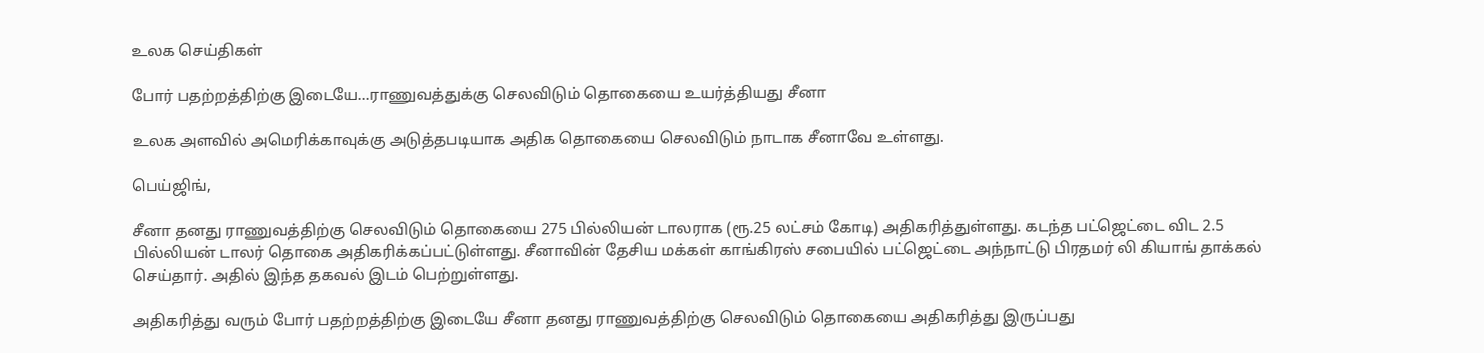உலக செய்திகள்

போர் பதற்றத்திற்கு இடையே...ராணுவத்துக்கு செலவிடும் தொகையை உயர்த்தியது சீனா

உலக அளவில் அமெரிக்காவுக்கு அடுத்தபடியாக அதிக தொகையை செலவிடும் நாடாக சீனாவே உள்ளது.

பெய்ஜிங்,

சீனா தனது ராணுவத்திற்கு செலவிடும் தொகையை 275 பில்லியன் டாலராக (ரூ.25 லட்சம் கோடி) அதிகரித்துள்ளது. கடந்த பட்ஜெட்டை விட 2.5 பில்லியன் டாலர் தொகை அதிகரிக்கப்பட்டுள்ளது. சீனாவின் தேசிய மக்கள் காங்கிரஸ் சபையில் பட்ஜெட்டை அந்நாட்டு பிரதமர் லி கியாங் தாக்கல் செய்தார். அதில் இந்த தகவல் இடம் பெற்றுள்ளது.

அதிகரித்து வரும் போர் பதற்றத்திற்கு இடையே சீனா தனது ராணுவத்திற்கு செலவிடும் தொகையை அதிகரித்து இருப்பது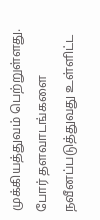முக்கியத்துவம் பெற்றுள்ளது. போர் தளவாடங்களை நவீனப்படுத்துவது உள்ளிட்ட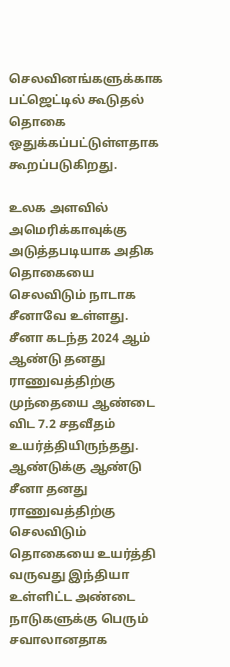செலவினங்களுக்காக பட்ஜெட்டில் கூடுதல் தொகை ஒதுக்கப்பட்டுள்ளதாக கூறப்படுகிறது.

உலக அளவில் அமெரிக்காவுக்கு அடுத்தபடியாக அதிக தொகையை செலவிடும் நாடாக சீனாவே உள்ளது. சீனா கடந்த 2024 ஆம் ஆண்டு தனது ராணுவத்திற்கு முந்தையை ஆண்டை விட 7.2 சதவீதம் உயர்த்தியிருந்தது. ஆண்டுக்கு ஆண்டு சீனா தனது ராணுவத்திற்கு செலவிடும் தொகையை உயர்த்தி வருவது இந்தியா உள்ளிட்ட அண்டை நாடுகளுக்கு பெரும் சவாலானதாக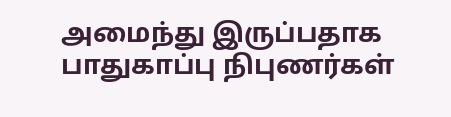அமைந்து இருப்பதாக பாதுகாப்பு நிபுணர்கள்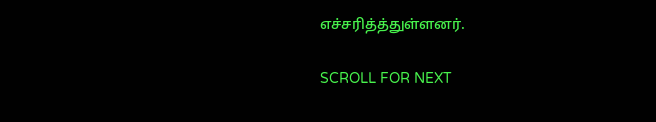எச்சரித்த்துள்ளனர்.

SCROLL FOR NEXT